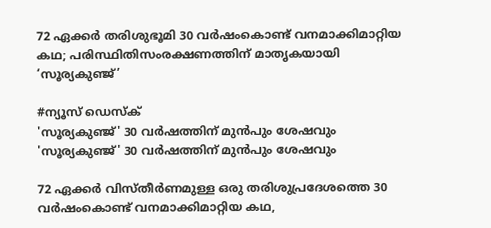72 ഏക്കർ തരിശുഭൂമി 30 വർഷംകൊണ്ട് വനമാക്കിമാറ്റിയ കഥ; പരിസ്ഥിതിസംരക്ഷണത്തിന് മാതൃകയായി ‘സൂര്യകുഞ്ജ്’

#ന്യൂസ് ഡെസ്ക്
'സൂര്യകുഞ്ജ്‌' 30 വർഷത്തിന്‌ മുൻപും ശേഷവും
'സൂര്യകുഞ്ജ്‌' 30 വർഷത്തിന്‌ മുൻപും ശേഷവും

72 ഏക്കർ വിസ്തീർണമുള്ള ഒരു തരിശുപ്രദേശത്തെ 30 വർഷംകൊണ്ട് വനമാക്കിമാറ്റിയ കഥ,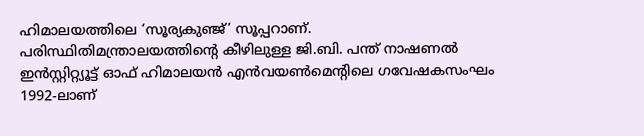ഹിമാലയത്തിലെ ‘സൂര്യകുഞ്ജ്’ സൂപ്പറാണ്. പരിസ്ഥിതിമന്ത്രാലയത്തിന്റെ കീഴിലുള്ള ജി.ബി. പന്ത് നാഷണൽ ഇൻസ്റ്റിറ്റ്യൂട്ട് ഓഫ് ഹിമാലയൻ എൻവയൺമെന്റിലെ ഗവേഷകസംഘം 1992-ലാണ്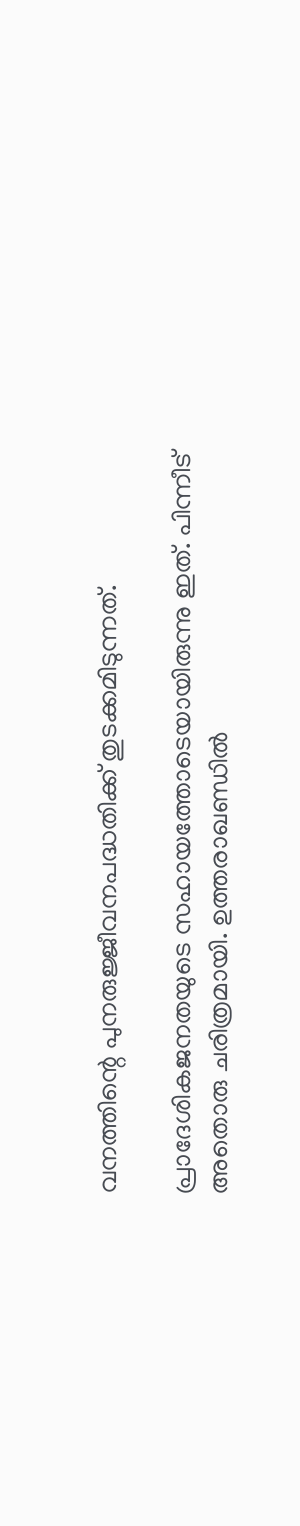വനത്തിന്റെ പുനരുജ്ജീവനപദ്ധതിക്ക് തുടക്കമിടുന്നത്.

പ്രാദേശികജനതയുടെ സഹായത്തോടെയായിരുന്നു ഇത്. പിന്നീട് അതൊരു ചരിത്രമായി. ഉത്തരാഖണ്ഡിൽ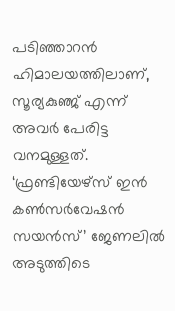പടിഞ്ഞാറൻ ഹിമാലയത്തിലാണ്, സൂര്യകുഞ്ജ് എന്ന്‌ അവർ പേരിട്ട വനമുള്ളത്. ‘ഫ്രണ്ടിയേഴ്സ് ഇൻ കൺസർവേഷൻ സയൻസ്’ ജേണലിൽ അടുത്തിടെ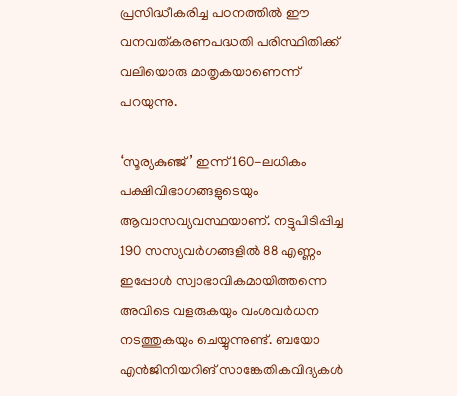പ്രസിദ്ധീകരിച്ച പഠനത്തിൽ ഈ വനവത്‌കരണപദ്ധതി പരിസ്ഥിതിക്ക് വലിയൊരു മാതൃകയാണെന്ന് പറയുന്നു.

‘സൂര്യകുഞ്ജ്’ ഇന്ന് 160-ലധികം പക്ഷിവിഭാഗങ്ങളുടെയും ആവാസവ്യവസ്ഥയാണ്. നട്ടുപിടിപ്പിച്ച 190 സസ്യവർഗങ്ങളിൽ 88 എണ്ണം ഇപ്പോൾ സ്വാഭാവികമായിത്തന്നെ അവിടെ വളരുകയും വംശവർധന നടത്തുകയും ചെയ്യുന്നുണ്ട്. ബയോ എൻജിനിയറിങ് സാങ്കേതികവിദ്യകൾ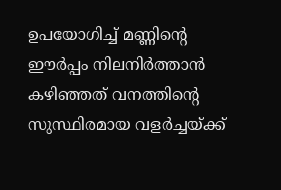ഉപയോഗിച്ച് മണ്ണിന്റെ ഈർപ്പം നിലനിർത്താൻ കഴിഞ്ഞത് വനത്തിന്റെ സുസ്ഥിരമായ വളർച്ചയ്ക്ക്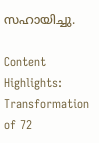സഹായിച്ചു.

Content Highlights: Transformation of 72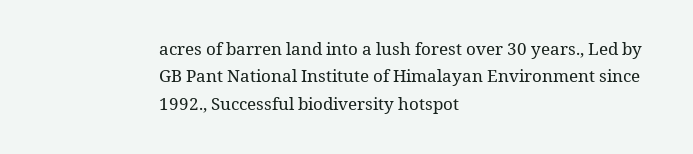acres of barren land into a lush forest over 30 years., Led by GB Pant National Institute of Himalayan Environment since 1992., Successful biodiversity hotspot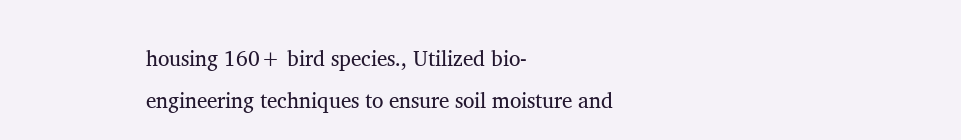housing 160+ bird species., Utilized bio-engineering techniques to ensure soil moisture and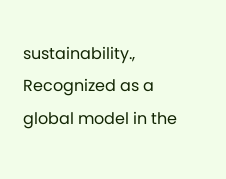sustainability., Recognized as a global model in the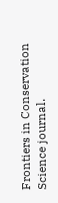Frontiers in Conservation Science journal.